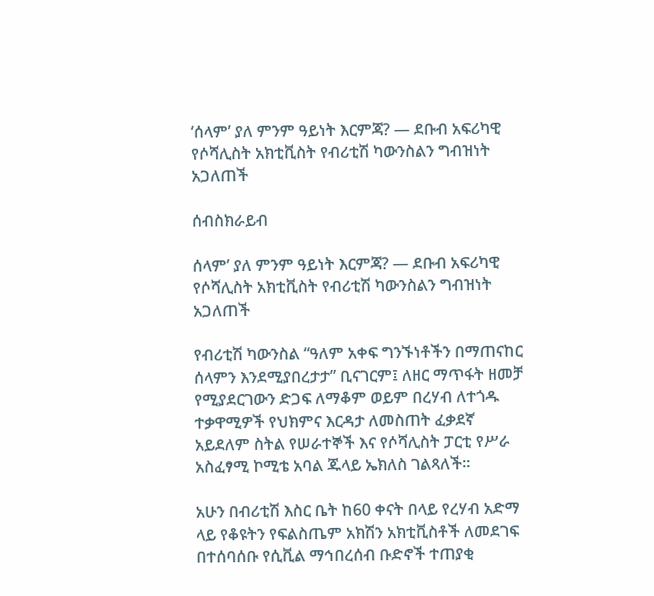‘ሰላም’ ያለ ምንም ዓይነት እርምጃ? — ደቡብ አፍሪካዊ የሶሻሊስት አክቲቪስት የብሪቲሽ ካውንስልን ግብዝነት አጋለጠች

ሰብስክራይብ

ሰላም’ ያለ ምንም ዓይነት እርምጃ? — ደቡብ አፍሪካዊ የሶሻሊስት አክቲቪስት የብሪቲሽ ካውንስልን ግብዝነት አጋለጠች

የብሪቲሽ ካውንስል “ዓለም አቀፍ ግንኙነቶችን በማጠናከር ሰላምን እንደሚያበረታታ” ቢናገርም፤ ለዘር ማጥፋት ዘመቻ የሚያደርገውን ድጋፍ ለማቆም ወይም በረሃብ ለተጎዱ ተቃዋሚዎች የህክምና እርዳታ ለመስጠት ፈቃደኛ አይደለም ስትል የሠራተኞች እና የሶሻሊስት ፓርቲ የሥራ አስፈፃሚ ኮሚቴ አባል ጁላይ ኤክለስ ገልጻለች።

አሁን በብሪቲሽ እስር ቤት ከ60 ቀናት በላይ የረሃብ አድማ ላይ የቆዩትን የፍልስጤም አክሽን አክቲቪስቶች ለመደገፍ በተሰባሰቡ የሲቪል ማኅበረሰብ ቡድኖች ተጠያቂ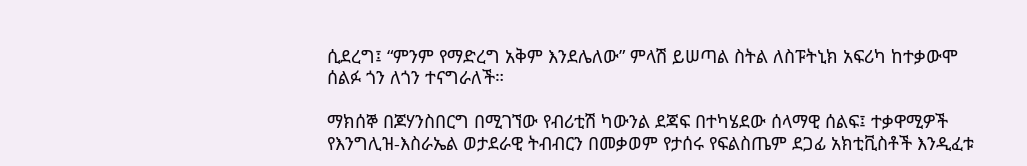ሲደረግ፤ “ምንም የማድረግ አቅም እንደሌለው” ምላሽ ይሠጣል ስትል ለስፑትኒክ አፍሪካ ከተቃውሞ ሰልፉ ጎን ለጎን ተናግራለች።

ማክሰኞ በጆሃንስበርግ በሚገኘው የብሪቲሽ ካውንል ደጃፍ በተካሄደው ሰላማዊ ሰልፍ፤ ተቃዋሚዎች የእንግሊዝ-እስራኤል ወታደራዊ ትብብርን በመቃወም የታሰሩ የፍልስጤም ደጋፊ አክቲቪስቶች እንዲፈቱ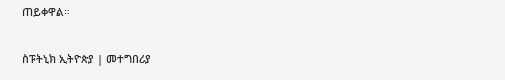ጠይቀዋል።

ስፑትኒክ ኢትዮጵያ | መተግበሪያ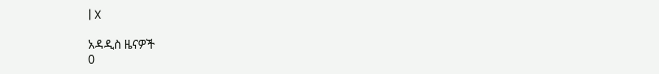| X

አዳዲስ ዜናዎች
0